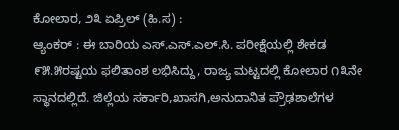ಕೋಲಾರ, ೨೩ ಏಪ್ರಿಲ್ (ಹಿ.ಸ) :
ಆ್ಯಂಕರ್ : ಈ ಬಾರಿಯ ಎಸ್.ಎಸ್.ಎಲ್.ಸಿ. ಪರೀಕ್ಷೆಯಲ್ಲಿ ಶೇಕಡ ೯೫.೫ರಷ್ಟಯ ಫಲಿತಾಂಶ ಲಭಿಸಿದ್ದು, ರಾಜ್ಯ ಮಟ್ಟದಲ್ಲಿ ಕೋಲಾರ ೧೩ನೇ ಸ್ಥಾನದಲ್ಲಿದೆ. ಜಿಲ್ಲೆಯ ಸರ್ಕಾರಿ,ಖಾಸಗಿ,ಅನುದಾನಿತ ಪ್ರೌಢಶಾಲೆಗಳ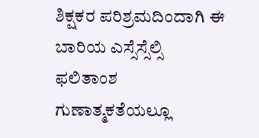ಶಿಕ್ಷಕರ ಪರಿಶ್ರಮದಿಂದಾಗಿ ಈ ಬಾರಿಯ ಎಸ್ಸೆಸ್ಸೆಲ್ಸಿ ಫಲಿತಾಂಶ ಗುಣಾತ್ಮಕತೆಯಲ್ಲೂ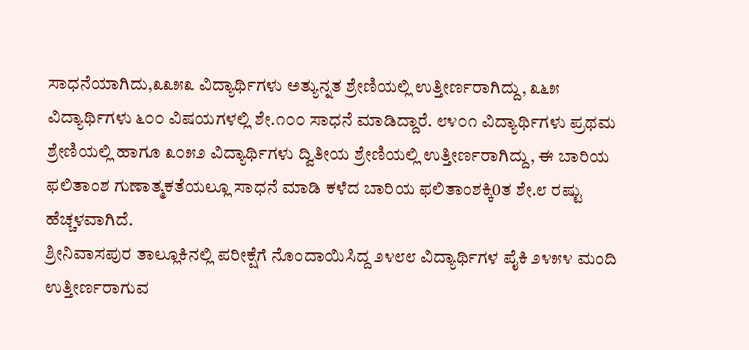ಸಾಧನೆಯಾಗಿದು,೩೩೫೩ ವಿದ್ಯಾರ್ಥಿಗಳು ಅತ್ಯುನ್ನತ ಶ್ರೇಣಿಯಲ್ಲಿ ಉತ್ತೀರ್ಣರಾಗಿದ್ದು, ೩೬೫ ವಿದ್ಯಾರ್ಥಿಗಳು ೬೦೦ ವಿಷಯಗಳಲ್ಲಿ ಶೇ.೧೦೦ ಸಾಧನೆ ಮಾಡಿದ್ದಾರೆ. ೮೪೦೧ ವಿದ್ಯಾರ್ಥಿಗಳು ಪ್ರಥಮ ಶ್ರೇಣಿಯಲ್ಲಿ ಹಾಗೂ ೩೦೫೨ ವಿದ್ಯಾರ್ಥಿಗಳು ದ್ವಿತೀಯ ಶ್ರೇಣಿಯಲ್ಲಿ ಉತ್ತೀರ್ಣರಾಗಿದ್ದು, ಈ ಬಾರಿಯ ಫಲಿತಾಂಶ ಗುಣಾತ್ಮಕತೆಯಲ್ಲೂ ಸಾಧನೆ ಮಾಡಿ ಕಳೆದ ಬಾರಿಯ ಫಲಿತಾಂಶಕ್ಕಿ0ತ ಶೇ.೮ ರಷ್ಟು ಹೆಚ್ಚಳವಾಗಿದೆ.
ಶ್ರೀನಿವಾಸಪುರ ತಾಲ್ಲೂಕಿನಲ್ಲಿ ಪರೀಕ್ಷೆಗೆ ನೊಂದಾಯಿಸಿದ್ದ ೨೪೮೮ ವಿದ್ಯಾರ್ಥಿಗಳ ಪೈಕಿ ೨೪೫೪ ಮಂದಿ ಉತ್ತೀರ್ಣರಾಗುವ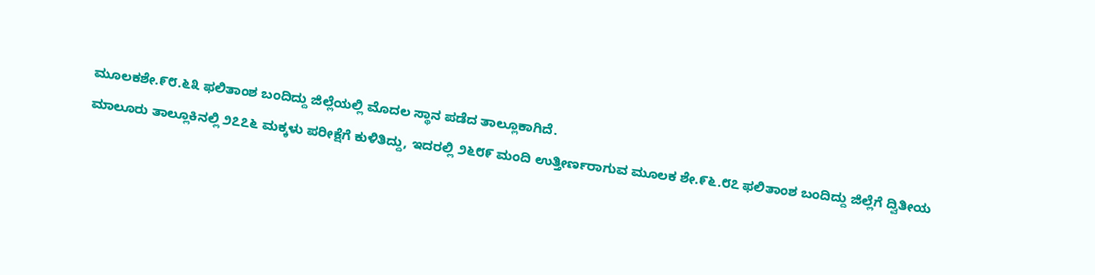ಮೂಲಕಶೇ.೯೮.೬೩ ಫಲಿತಾಂಶ ಬಂದಿದ್ದು ಜಿಲ್ಲೆಯಲ್ಲಿ ಮೊದಲ ಸ್ಥಾನ ಪಡೆದ ತಾಲ್ಲೂಕಾಗಿದೆ.
ಮಾಲೂರು ತಾಲ್ಲೂಕಿನಲ್ಲಿ ೨೭೭೬ ಮಕ್ಕಳು ಪರೀಕ್ಷೆಗೆ ಕುಳಿತಿದ್ದು, ಇದರಲ್ಲಿ ೨೬೮೯ ಮಂದಿ ಉತ್ತೀರ್ಣರಾಗುವ ಮೂಲಕ ಶೇ.೯೬.೮೭ ಫಲಿತಾಂಶ ಬಂದಿದ್ದು ಜಿಲ್ಲೆಗೆ ದ್ವಿತೀಯ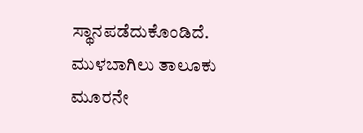ಸ್ಥಾನಪಡೆದುಕೊಂಡಿದೆ.
ಮುಳಬಾಗಿಲು ತಾಲೂಕು ಮೂರನೇ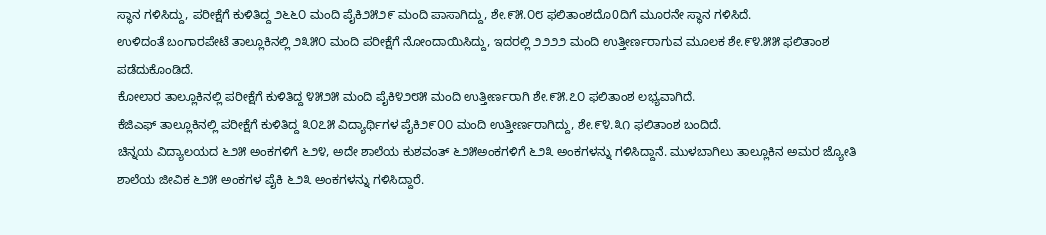ಸ್ಥಾನ ಗಳಿಸಿದ್ದು, ಪರೀಕ್ಷೆಗೆ ಕುಳಿತಿದ್ದ ೨೬೬೦ ಮಂದಿ ಪೈಕಿ೨೫೨೯ ಮಂದಿ ಪಾಸಾಗಿದ್ದು, ಶೇ.೯೫.೦೮ ಫಲಿತಾಂಶದೊ0ದಿಗೆ ಮೂರನೇ ಸ್ಥಾನ ಗಳಿಸಿದೆ.
ಉಳಿದಂತೆ ಬಂಗಾರಪೇಟೆ ತಾಲ್ಲೂಕಿನಲ್ಲಿ ೨೩೫೦ ಮಂದಿ ಪರೀಕ್ಷೆಗೆ ನೋಂದಾಯಿಸಿದ್ದು, ಇದರಲ್ಲಿ ೨೨೨೨ ಮಂದಿ ಉತ್ತೀರ್ಣರಾಗುವ ಮೂಲಕ ಶೇ.೯೪.೫೫ ಫಲಿತಾಂಶ ಪಡೆದುಕೊಂಡಿದೆ.
ಕೋಲಾರ ತಾಲ್ಲೂಕಿನಲ್ಲಿ ಪರೀಕ್ಷೆಗೆ ಕುಳಿತಿದ್ದ ೪೫೨೫ ಮಂದಿ ಪೈಕಿ೪೨೮೫ ಮಂದಿ ಉತ್ತೀರ್ಣರಾಗಿ ಶೇ.೯೫.೭೦ ಫಲಿತಾಂಶ ಲಭ್ಯವಾಗಿದೆ.
ಕೆಜಿಎಫ್ ತಾಲ್ಲೂಕಿನಲ್ಲಿ ಪರೀಕ್ಷೆಗೆ ಕುಳಿತಿದ್ದ ೩೦೭೫ ವಿದ್ಯಾರ್ಥಿಗಳ ಪೈಕಿ೨೯೦೦ ಮಂದಿ ಉತ್ತೀರ್ಣರಾಗಿದ್ದು, ಶೇ.೯೪.೩೧ ಫಲಿತಾಂಶ ಬಂದಿದೆ.
ಚಿನ್ನಯ ವಿದ್ಯಾಲಯದ ೬೨೫ ಅಂಕಗಳಿಗೆ ೬೨೪, ಅದೇ ಶಾಲೆಯ ಕುಶವಂತ್ ೬೨೫ಅಂಕಗಳಿಗೆ ೬೨೩ ಅಂಕಗಳನ್ನು ಗಳಿಸಿದ್ದಾನೆ. ಮುಳಬಾಗಿಲು ತಾಲ್ಲೂಕಿನ ಅಮರ ಜ್ಯೋತಿ ಶಾಲೆಯ ಜೀವಿಕ ೬೨೫ ಅಂಕಗಳ ಪೈಕಿ ೬೨೩ ಅಂಕಗಳನ್ನು ಗಳಿಸಿದ್ದಾರೆ.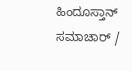ಹಿಂದೂಸ್ತಾನ್ ಸಮಾಚಾರ್ /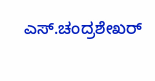ಎಸ್.ಚಂದ್ರಶೇಖರ್